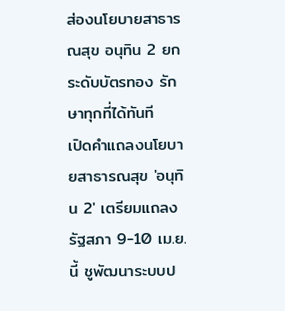ส่องนโยบายสาธารณสุข อนุทิน 2 ยกระดับบัตรทอง รักษาทุกที่ได้ทันที
เปิดคำแถลงนโยบายสาธารณสุข 'อนุทิน 2' เตรียมแถลงรัฐสภา 9-10 เม.ย. นี้ ชูพัฒนาระบบป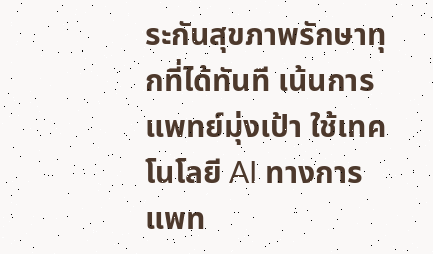ระกันสุขภาพรักษาทุกที่ได้ทันที เน้นการแพทย์มุ่งเป้า ใช้เทคโนโลยี AI ทางการแพท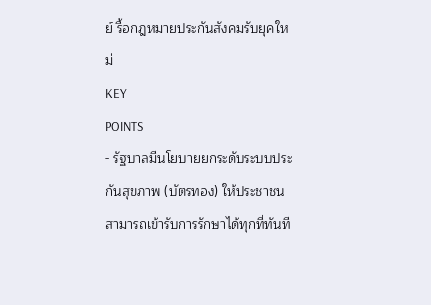ย์ รื้อกฎหมายประกันสังคมรับยุคใหม่
KEY
POINTS
- รัฐบาลมีนโยบายยกระดับระบบประกันสุขภาพ (บัตรทอง) ให้ประชาชนสามารถเข้ารับการรักษาได้ทุกที่ทันที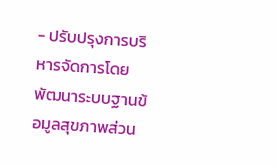- ปรับปรุงการบริหารจัดการโดยพัฒนาระบบฐานข้อมูลสุขภาพส่วน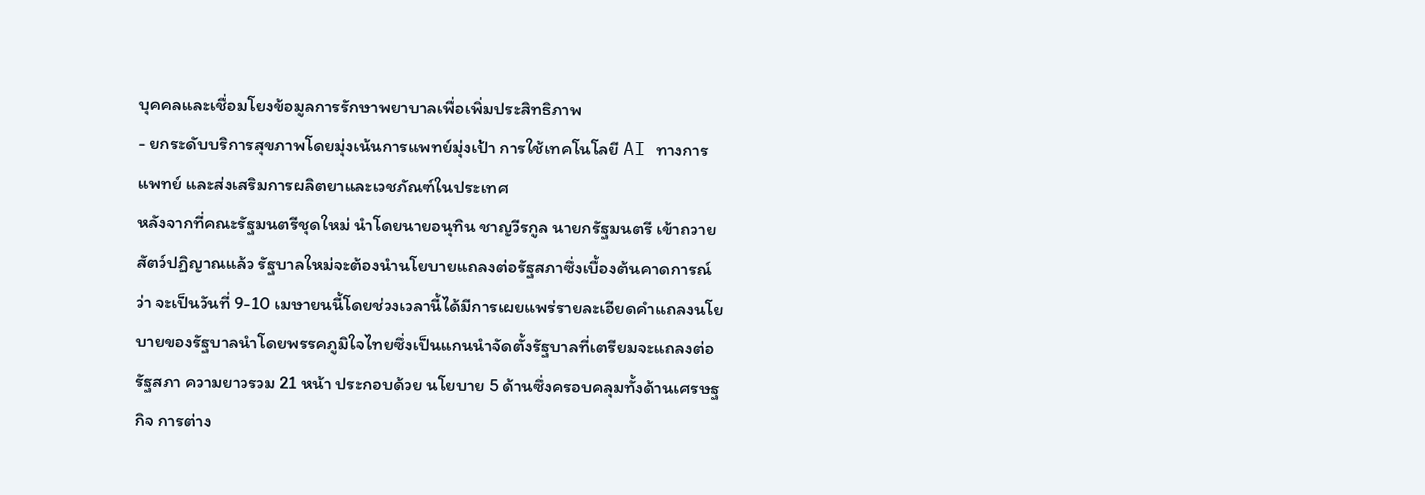บุคคลและเชื่อมโยงข้อมูลการรักษาพยาบาลเพื่อเพิ่มประสิทธิภาพ
- ยกระดับบริการสุขภาพโดยมุ่งเน้นการแพทย์มุ่งเป้า การใช้เทคโนโลยี AI ทางการแพทย์ และส่งเสริมการผลิตยาและเวชภัณฑ์ในประเทศ
หลังจากที่คณะรัฐมนตรีชุดใหม่ นำโดยนายอนุทิน ชาญวีรกูล นายกรัฐมนตรี เข้าถวายสัตว์ปฏิญาณแล้ว รัฐบาลใหม่จะต้องนำนโยบายแถลงต่อรัฐสภาซึ่งเบื้องต้นคาดการณ์ว่า จะเป็นวันที่ 9-10 เมษายนนี้โดยช่วงเวลานี้ได้มีการเผยแพร่รายละเอียดคำแถลงนโยบายของรัฐบาลนำโดยพรรคภูมิใจไทยซึ่งเป็นแกนนำจัดตั้งรัฐบาลที่เตรียมจะแถลงต่อรัฐสภา ความยาวรวม 21 หน้า ประกอบด้วย นโยบาย 5 ด้านซึ่งครอบคลุมทั้งด้านเศรษฐกิจ การต่าง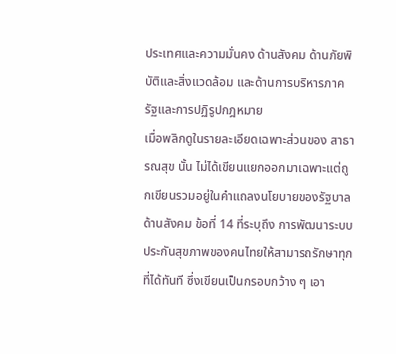ประเทศและความมั่นคง ด้านสังคม ด้านภัยพิบัติและสิ่งแวดล้อม และด้านการบริหารภาครัฐและการปฏิรูปกฎหมาย
เมื่อพลิกดูในรายละเอียดเฉพาะส่วนของ สาธารณสุข นั้น ไม่ได้เขียนแยกออกมาเฉพาะแต่ถูกเขียนรวมอยู่ในคำแถลงนโยบายของรัฐบาลด้านสังคม ข้อที่ 14 ที่ระบุถึง การพัฒนาระบบประกันสุขภาพของคนไทยให้สามารถรักษาทุกที่ได้ทันที ซึ่งเขียนเป็นกรอบกว้าง ๆ เอา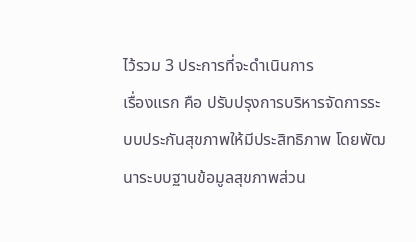ไว้รวม 3 ประการที่จะดำเนินการ
เรื่องแรก คือ ปรับปรุงการบริหารจัดการระบบประกันสุขภาพให้มีประสิทธิภาพ โดยพัฒนาระบบฐานข้อมูลสุขภาพส่วน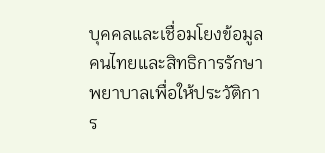บุคคลและเชื่อมโยงข้อมูลคนไทยและสิทธิการรักษาพยาบาลเพื่อให้ประวัติการ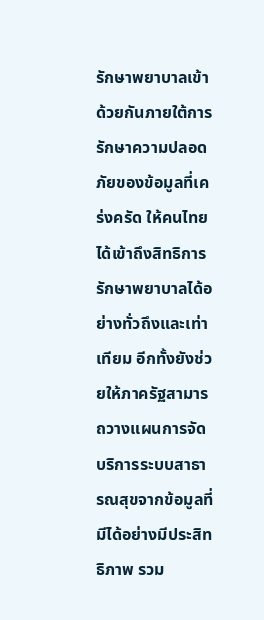รักษาพยาบาลเข้าด้วยกันภายใต้การรักษาความปลอดภัยของข้อมูลที่เคร่งครัด ให้คนไทยได้เข้าถึงสิทธิการรักษาพยาบาลได้อย่างทั่วถึงและเท่าเทียม อีกทั้งยังช่วยให้ภาครัฐสามารถวางแผนการจัดบริการระบบสาธารณสุขจากข้อมูลที่มีได้อย่างมีประสิทธิภาพ รวม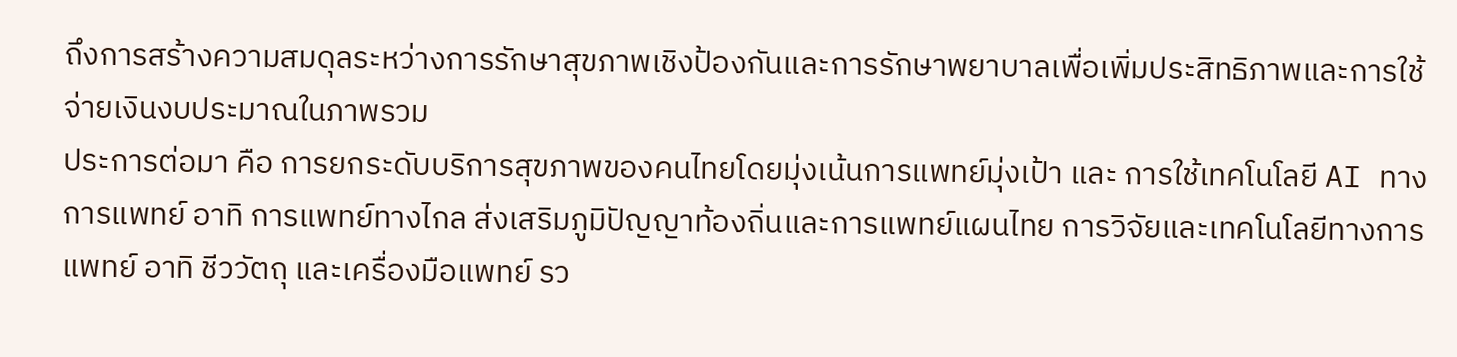ถึงการสร้างความสมดุลระหว่างการรักษาสุขภาพเชิงป้องกันและการรักษาพยาบาลเพื่อเพิ่มประสิทธิภาพและการใช้จ่ายเงินงบประมาณในภาพรวม
ประการต่อมา คือ การยกระดับบริการสุขภาพของคนไทยโดยมุ่งเน้นการแพทย์มุ่งเป้า และ การใช้เทคโนโลยี AI ทางการแพทย์ อาทิ การแพทย์ทางไกล ส่งเสริมภูมิปัญญาท้องถิ่นและการแพทย์แผนไทย การวิจัยและเทคโนโลยีทางการแพทย์ อาทิ ชีววัตถุ และเครื่องมือแพทย์ รว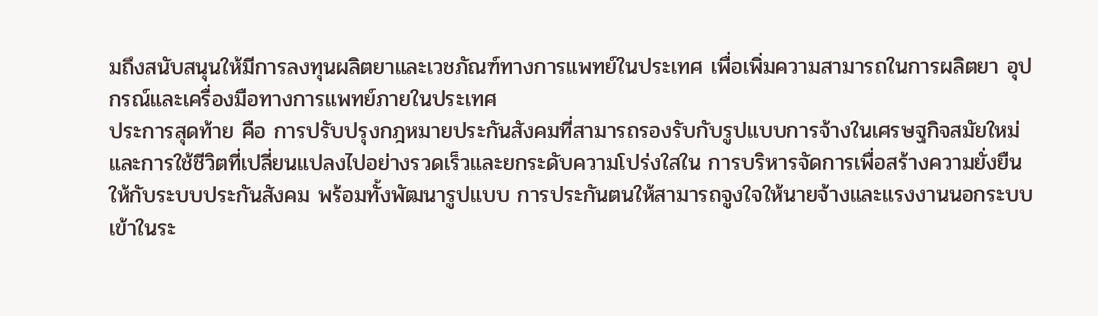มถึงสนับสนุนให้มีการลงทุนผลิตยาและเวชภัณฑ์ทางการแพทย์ในประเทศ เพื่อเพิ่มความสามารถในการผลิตยา อุปกรณ์และเครื่องมือทางการแพทย์ภายในประเทศ
ประการสุดท้าย คือ การปรับปรุงกฎหมายประกันสังคมที่สามารถรองรับกับรูปแบบการจ้างในเศรษฐกิจสมัยใหม่และการใช้ชีวิตที่เปลี่ยนแปลงไปอย่างรวดเร็วและยกระดับความโปร่งใสใน การบริหารจัดการเพื่อสร้างความยั่งยืนให้กับระบบประกันสังคม พร้อมทั้งพัฒนารูปแบบ การประกันตนให้สามารถจูงใจให้นายจ้างและแรงงานนอกระบบเข้าในระ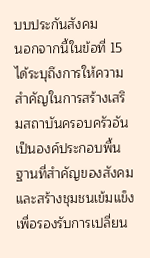บบประกันสังคม
นอกจากนี้ในข้อที่ 15 ได้ระบุถึงการให้ความสำคัญในการสร้างเสริมสถาบันครอบครัวอันเป็นองค์ประกอบพื้นฐานที่สำคัญของสังคมและสร้างชุมชนเข้มแข็งเพื่อรองรับการเปลี่ยน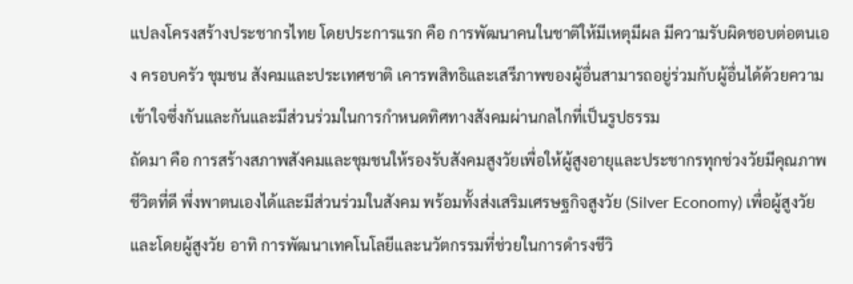แปลงโครงสร้างประชากรไทย โดยประการแรก คือ การพัฒนาคนในชาติให้มีเหตุมีผล มีความรับผิดชอบต่อตนเอง ครอบครัว ชุมชน สังคมและประเทศชาติ เคารพสิทธิและเสรีภาพของผู้อื่นสามารถอยู่ร่วมกับผู้อื่นได้ด้วยความเข้าใจซึ่งกันและกันและมีส่วนร่วมในการกำหนดทิศทางสังคมผ่านกลไกที่เป็นรูปธรรม
ถัดมา คือ การสร้างสภาพสังคมและชุมชนให้รองรับสังคมสูงวัยเพื่อให้ผู้สูงอายุและประชากรทุกช่วงวัยมีคุณภาพชีวิตที่ดี พึ่งพาตนเองได้และมีส่วนร่วมในสังคม พร้อมทั้งส่งเสริมเศรษฐกิจสูงวัย (Silver Economy) เพื่อผู้สูงวัยและโดยผู้สูงวัย อาทิ การพัฒนาเทคโนโลยีและนวัตกรรมที่ช่วยในการดำรงชีวิ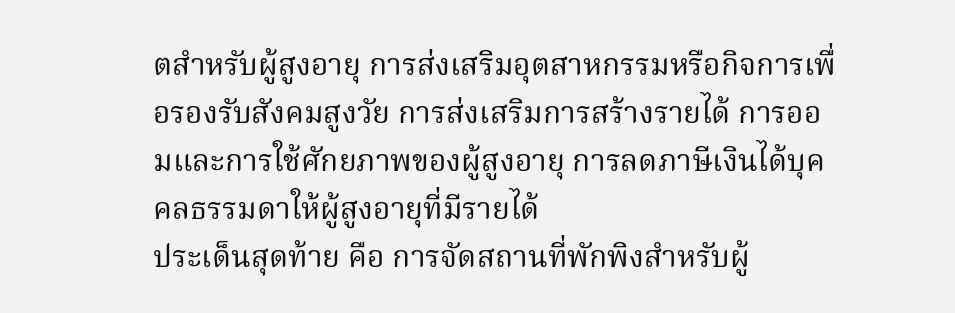ตสำหรับผู้สูงอายุ การส่งเสริมอุตสาหกรรมหรือกิจการเพื่อรองรับสังคมสูงวัย การส่งเสริมการสร้างรายได้ การออมและการใช้ศักยภาพของผู้สูงอายุ การลดภาษีเงินได้บุคคลธรรมดาให้ผู้สูงอายุที่มีรายได้
ประเด็นสุดท้าย คือ การจัดสถานที่พักพิงสำหรับผู้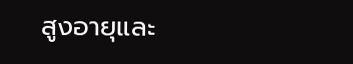สูงอายุและ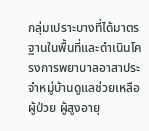กลุ่มเปราะบางที่ได้มาตรฐานในพื้นที่และดำเนินโครงการพยาบาลอาสาประจำหมู่บ้านดูแลช่วยเหลือผู้ป่วย ผู้สูงอายุ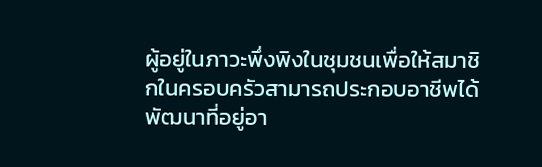ผู้อยู่ในภาวะพึ่งพิงในชุมชนเพื่อให้สมาชิกในครอบครัวสามารถประกอบอาชีพได้ พัฒนาที่อยู่อา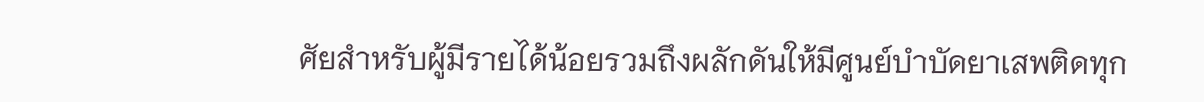ศัยสำหรับผู้มีรายได้น้อยรวมถึงผลักดันให้มีศูนย์บำบัดยาเสพติดทุก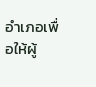อำเภอเพื่อให้ผู้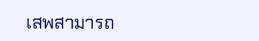เสพสามารถ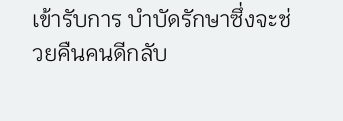เข้ารับการ บำบัดรักษาซึ่งจะช่วยคืนคนดีกลับ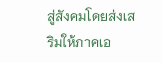สู่สังคมโดยส่งเสริมให้ภาคเอ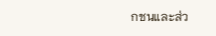กชนและส่ว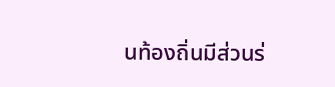นท้องถิ่นมีส่วนร่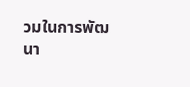วมในการพัฒนา